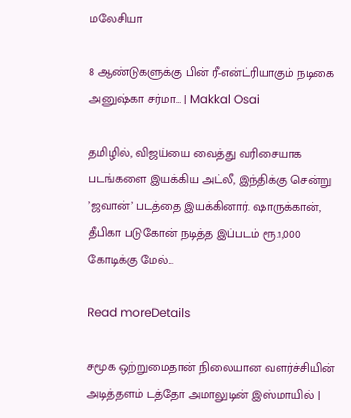மலேசியா

8 ஆண்டுகளுக்கு பின் ரீ-என்ட்ரியாகும் நடிகை அனுஷ்கா சர்மா… | Makkal Osai

தமிழில், விஜய்யை வைத்து வரிசையாக படங்களை இயக்கிய அட்லீ, இந்திக்கு சென்று ’ஜவான்’ படத்தை இயக்கினார். ஷாருக்கான், தீபிகா படுகோன் நடித்த இப்படம் ரூ.1,000 கோடிக்கு மேல்...

Read moreDetails

சமூக ஒற்றுமைதான் நிலையான வளர்ச்சியின் அடித்தளம் டத்தோ அமாலுடின் இஸ்மாயில் |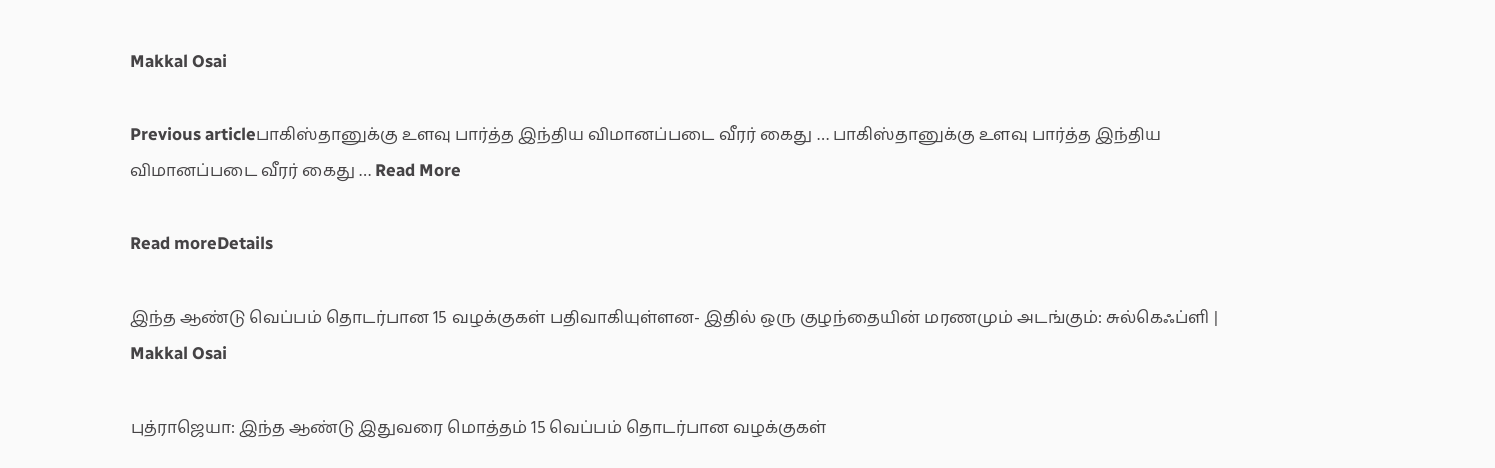Makkal Osai

Previous articleபாகிஸ்தானுக்கு உளவு பார்த்த இந்திய விமானப்படை வீரர் கைது … பாகிஸ்தானுக்கு உளவு பார்த்த இந்திய விமானப்படை வீரர் கைது … Read More

Read moreDetails

இந்த ஆண்டு வெப்பம் தொடர்பான 15 வழக்குகள் பதிவாகியுள்ளன- இதில் ஒரு குழந்தையின் மரணமும் அடங்கும்: சுல்கெஃப்ளி | Makkal Osai

புத்ராஜெயா: இந்த ஆண்டு இதுவரை மொத்தம் 15 வெப்பம் தொடர்பான வழக்குகள்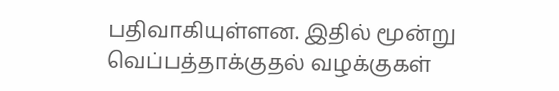பதிவாகியுள்ளன. இதில் மூன்று வெப்பத்தாக்குதல் வழக்குகள்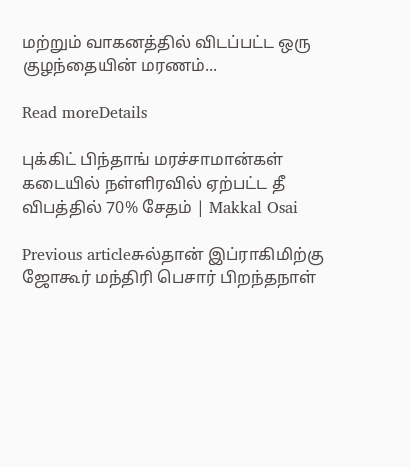மற்றும் வாகனத்தில் விடப்பட்ட ஒரு குழந்தையின் மரணம்...

Read moreDetails

புக்கிட் பிந்தாங் மரச்சாமான்கள் கடையில் நள்ளிரவில் ஏற்பட்ட தீ விபத்தில் 70% சேதம் | Makkal Osai

Previous articleசுல்தான் இப்ராகிமிற்கு ஜோகூர் மந்திரி பெசார் பிறந்தநாள்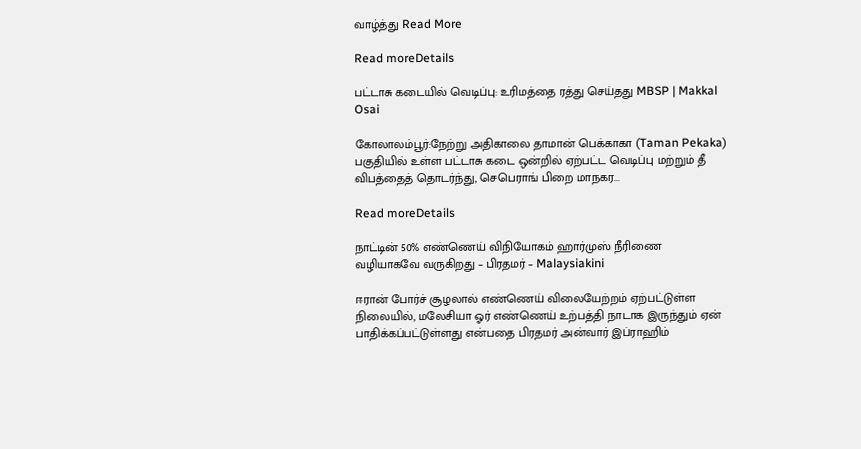வாழ்த்து Read More

Read moreDetails

பட்டாசு கடையில் வெடிப்பு: உரிமத்தை ரத்து செய்தது MBSP | Makkal Osai

கோலாலம்பூர்:நேற்று அதிகாலை தாமான் பெக்காகா (Taman Pekaka) பகுதியில் உள்ள பட்டாசு கடை ஒன்றில் ஏற்பட்ட வெடிப்பு மற்றும் தீ விபத்தைத் தொடர்ந்து, செபெராங் பிறை மாநகர...

Read moreDetails

நாட்டின் 50% எண்ணெய் விநியோகம் ஹார்முஸ் நீரிணை வழியாகவே வருகிறது – பிரதமர் – Malaysiakini

ஈரான் போர்ச் சூழலால் எண்ணெய் விலையேற்றம் ஏற்பட்டுள்ள நிலையில், மலேசியா ஓர் எண்ணெய் உற்பத்தி நாடாக இருந்தும் ஏன் பாதிக்கப்பட்டுள்ளது என்பதை பிரதமர் அன்வார் இப்ராஹிம்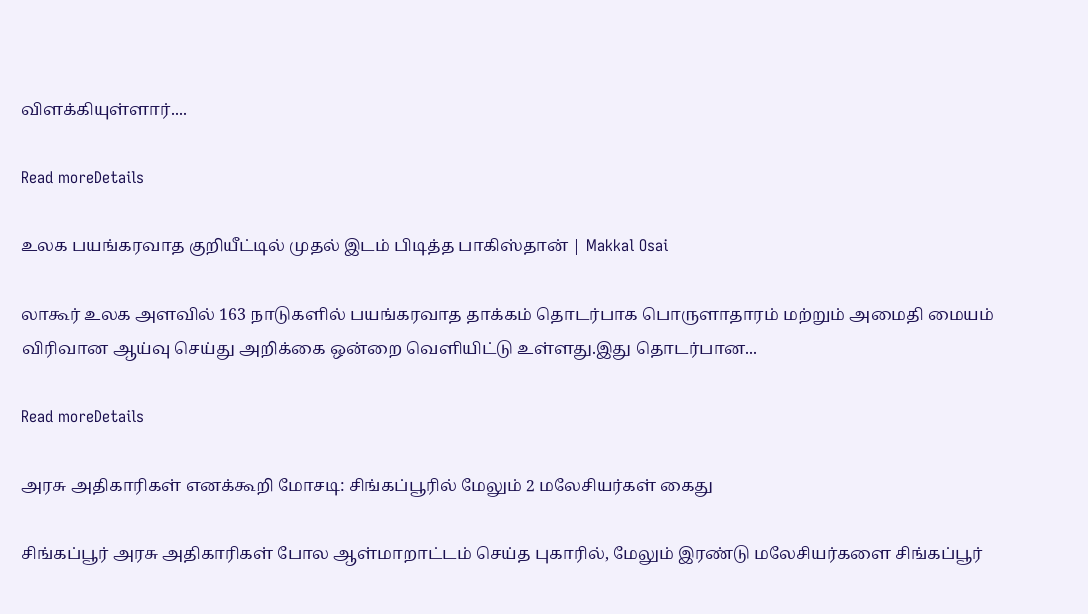விளக்கியுள்ளார்....

Read moreDetails

உலக பயங்கரவாத குறியீட்டில் முதல் இடம் பிடித்த பாகிஸ்தான் | Makkal Osai

லாகூர் உலக அளவில் 163 நாடுகளில் பயங்கரவாத தாக்கம் தொடர்பாக பொருளாதாரம் மற்றும் அமைதி மையம் விரிவான ஆய்வு செய்து அறிக்கை ஒன்றை வெளியிட்டு உள்ளது.இது தொடர்பான...

Read moreDetails

அரசு அதிகாரிகள் எனக்கூறி மோசடி: சிங்கப்பூரில் மேலும் 2 மலேசியர்கள் கைது

சிங்கப்பூர் அரசு அதிகாரிகள் போல ஆள்மாறாட்டம் செய்த புகாரில், மேலும் இரண்டு மலேசியர்களை சிங்கப்பூர்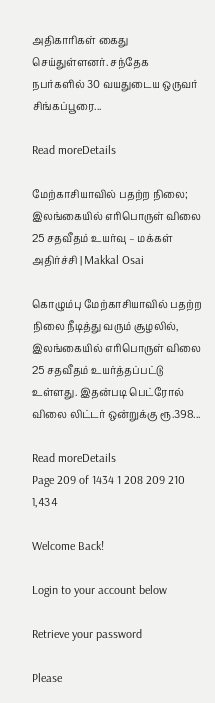அதிகாரிகள் கைது செய்துள்ளனர். சந்தேக நபர்களில் 30 வயதுடைய ஒருவர் சிங்கப்பூரை...

Read moreDetails

மேற்காசியாவில் பதற்ற நிலை; இலங்கையில் எரிபொருள் விலை 25 சதவீதம் உயர்வு – மக்கள் அதிர்ச்சி | Makkal Osai

கொழும்பு மேற்காசியாவில் பதற்ற நிலை நீடித்து வரும் சூழலில், இலங்கையில் எரிபொருள் விலை 25 சதவீதம் உயர்த்தப்பட்டு உள்ளது. இதன்படி பெட்ரோல் விலை லிட்டர் ஒன்றுக்கு ரூ.398...

Read moreDetails
Page 209 of 1434 1 208 209 210 1,434

Welcome Back!

Login to your account below

Retrieve your password

Please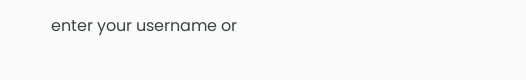enter your username or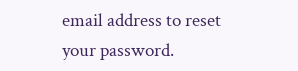email address to reset your password.